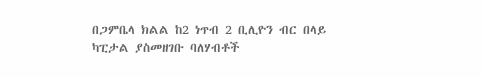በጋምቤላ ክልል ከ2 ነጥብ 2 ቢሊዮን ብር በላይ ካፒታል ያስመዘገቡ ባለሃብቶች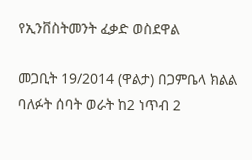የኢንቨስትመንት ፈቃድ ወስደዋል

መጋቢት 19/2014 (ዋልታ) በጋምቤላ ክልል ባለፉት ሰባት ወራት ከ2 ነጥብ 2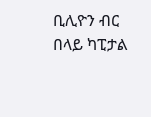ቢሊዮን ብር በላይ ካፒታል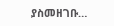ያስመዘገቡ…